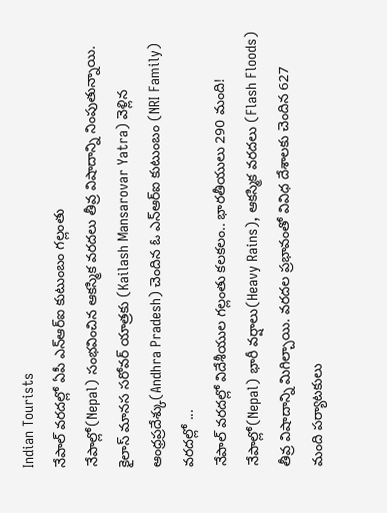Indian Tourists
నేపాల్ వరదల్లో ఏపీ ఎన్ఆర్ఐ కుటుంబం గల్లంతు
నేపాల్లో(Nepal) సంభవించిన ఆకస్మిక వరదలు తీవ్ర విషాదాన్ని నింపుతున్నాయి. కైలాస్ మానస సరోవర్ యాత్రకు (Kailash Mansarovar Yatra) వెళ్లిన ఆంధ్రప్రదేశ్కు(Andhra Pradesh) చెందిన ఓ ఎన్ఆర్ఐ కుటుంబం (NRI Family) వరదల్లో ...
నేపాల్ వరదల్లో విదేశీయుల గల్లంతు కలకలం.. భారతీయులు 290 మంది!
నేపాల్లో(Nepal) భారీ వర్షాలు(Heavy Rains), ఆకస్మిక వరదలు (Flash Floods) తీవ్ర విషాదాన్ని మిగిల్చాయి. వరదల ప్రభావంతో వివిధ దేశాలకు చెందిన 627 మంది పర్యాటకులు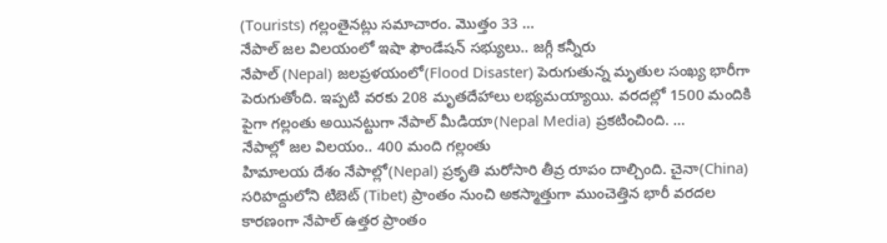(Tourists) గల్లంతైనట్లు సమాచారం. మొత్తం 33 ...
నేపాల్ జల విలయంలో ఇషా ఫౌండేషన్ సభ్యులు.. జగ్గీ కన్నీరు
నేపాల్ (Nepal) జలప్రళయంలో(Flood Disaster) పెరుగుతున్న మృతుల సంఖ్య భారీగా పెరుగుతోంది. ఇప్పటి వరకు 208 మృతదేహాలు లభ్యమయ్యాయి. వరదల్లో 1500 మందికి పైగా గల్లంతు అయినట్టుగా నేపాల్ మీడియా(Nepal Media) ప్రకటించింది. ...
నేపాల్లో జల విలయం.. 400 మంది గల్లంతు
హిమాలయ దేశం నేపాల్లో(Nepal) ప్రకృతి మరోసారి తీవ్ర రూపం దాల్చింది. చైనా(China) సరిహద్దులోని టిబెట్ (Tibet) ప్రాంతం నుంచి అకస్మాత్తుగా ముంచెత్తిన భారీ వరదల కారణంగా నేపాల్ ఉత్తర ప్రాంతం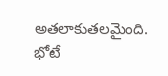అతలాకుతలమైంది. భోటే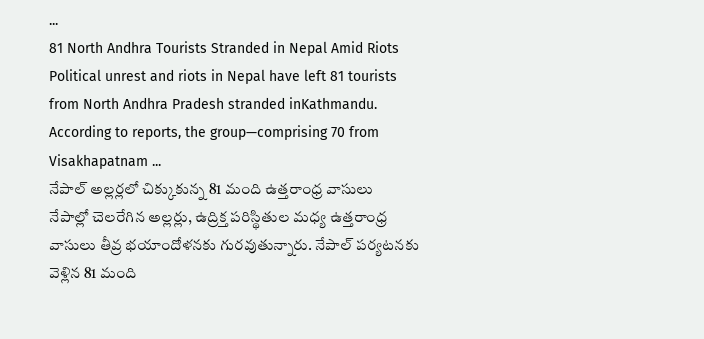...
81 North Andhra Tourists Stranded in Nepal Amid Riots
Political unrest and riots in Nepal have left 81 tourists from North Andhra Pradesh stranded inKathmandu. According to reports, the group—comprising 70 from Visakhapatnam ...
నేపాల్ అల్లర్లలో చిక్కుకున్న 81 మంది ఉత్తరాంధ్ర వాసులు
నేపాల్లో చెలరేగిన అల్లర్లు, ఉద్రిక్త పరిస్థితుల మధ్య ఉత్తరాంధ్ర వాసులు తీవ్ర భయాందోళనకు గురవుతున్నారు. నేపాల్ పర్యటనకు వెళ్లిన 81 మంది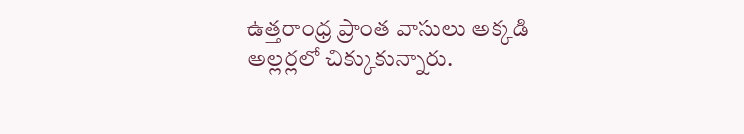ఉత్తరాంధ్ర ప్రాంత వాసులు అక్కడి అల్లర్లలో చిక్కుకున్నారు.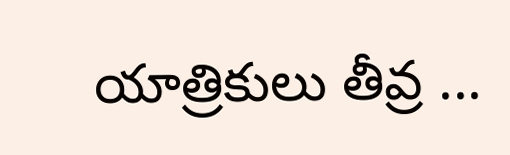యాత్రికులు తీవ్ర ...